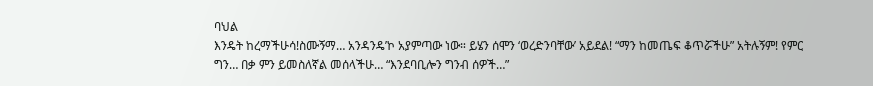ባህል
እንዴት ከረማችሁሳ!ስሙኝማ… አንዳንዴ’ኮ አያምጣው ነው። ይሄን ሰሞን ‘ወረድንባቸው’ አይደል! “ማን ከመጤፍ ቆጥሯችሁ” አትሉኝም! የምር ግን… በቃ ምን ይመስለኛል መሰላችሁ… “እንደባቢሎን ግንብ ሰዎች…”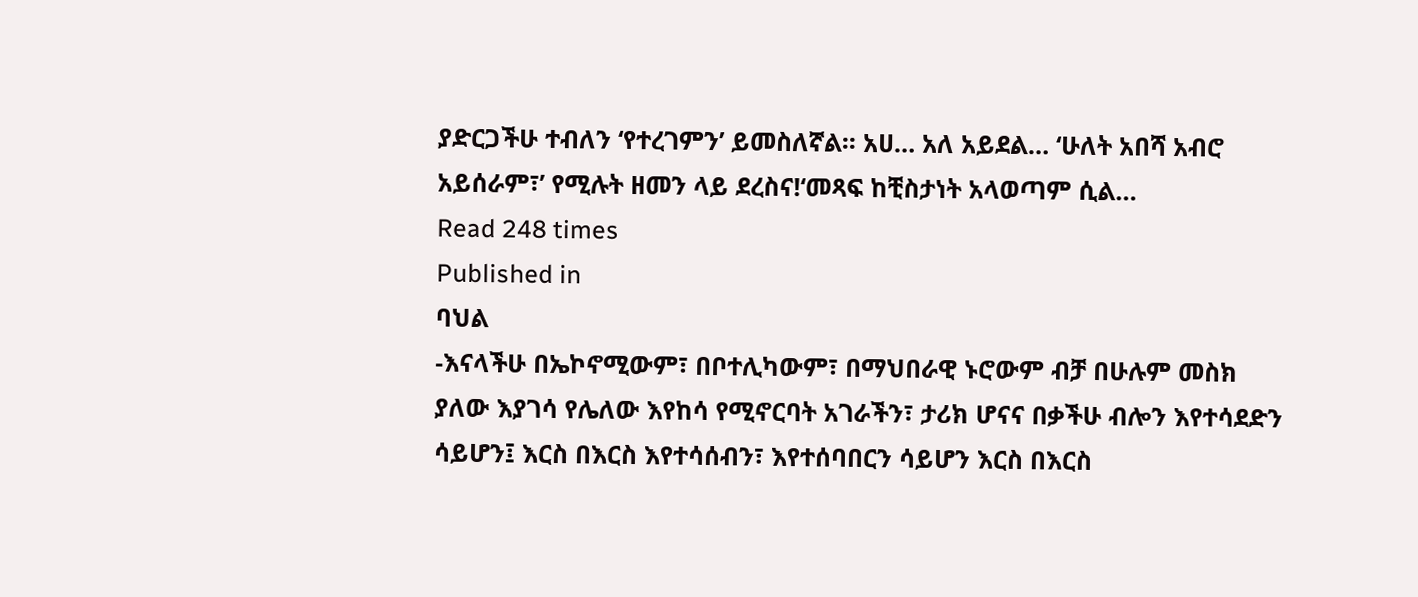ያድርጋችሁ ተብለን ‘የተረገምን’ ይመስለኛል፡፡ አሀ… አለ አይደል… ‘ሁለት አበሻ አብሮ አይሰራም፣’ የሚሉት ዘመን ላይ ደረስና!‘መጻፍ ከቺስታነት አላወጣም ሲል…
Read 248 times
Published in
ባህል
-እናላችሁ በኤኮኖሚውም፣ በቦተሊካውም፣ በማህበራዊ ኑሮውም ብቻ በሁሉም መስክ ያለው እያገሳ የሌለው እየከሳ የሚኖርባት አገራችን፣ ታሪክ ሆናና በቃችሁ ብሎን እየተሳደድን ሳይሆን፤ እርስ በእርስ እየተሳሰብን፣ እየተሰባበርን ሳይሆን እርስ በእርስ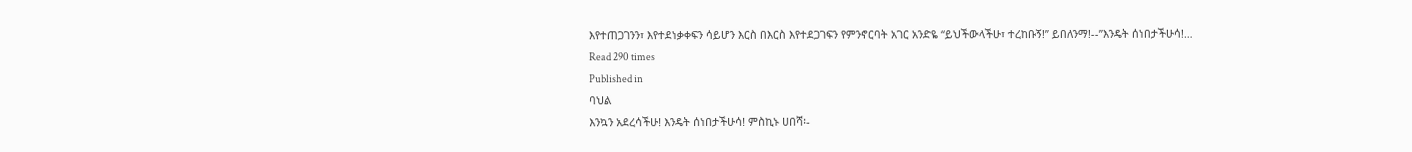እየተጠጋገንን፣ እየተደነቃቀፍን ሳይሆን እርስ በእርስ እየተደጋገፍን የምንኖርባት አገር አንድዬ “ይህችውላችሁ፣ ተረከቡኝ!” ይበለንማ!--”እንዴት ሰነበታችሁሳ!…
Read 290 times
Published in
ባህል
እንኳን አደረሳችሁ! እንዴት ሰነበታችሁሳ! ምስኪኑ ሀበሻ፡-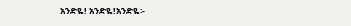አንድዬ! አንድዬ!አንድዬ፡-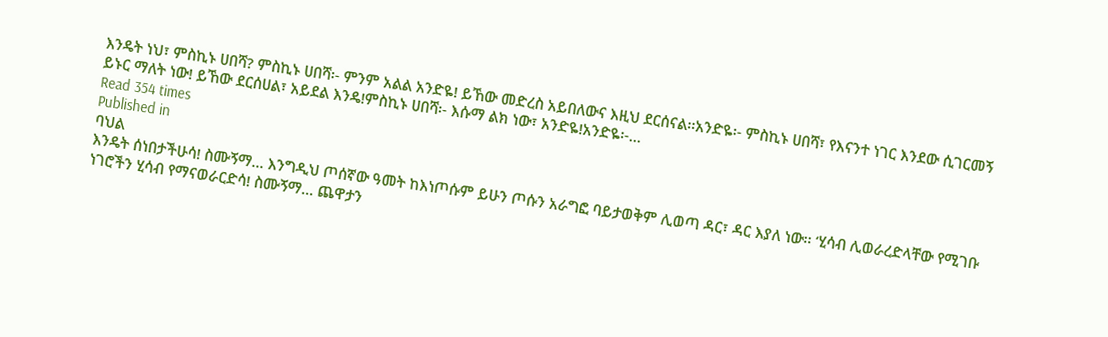እንዴት ነህ፣ ምስኪኑ ሀበሻ? ምስኪኑ ሀበሻ፡- ምንም አልል አንድዬ! ይኸው መድረስ አይበለውና እዚህ ደርሰናል፡፡አንድዬ፡- ምስኪኑ ሀበሻ፣ የእናንተ ነገር እንደው ሲገርመኝ ይኑር ማለት ነው! ይኸው ደርሰሀል፣ አይደል እንዴ!ምስኪኑ ሀበሻ፡- እሱማ ልክ ነው፣ አንድዬ!አንድዬ፡-…
Read 354 times
Published in
ባህል
እንዴት ሰነበታችሁሳ! ስሙኝማ… እንግዲህ ጦሰኛው ዓመት ከእነጦሱም ይሁን ጦሱን አራግፎ ባይታወቅም ሊወጣ ዳር፣ ዳር እያለ ነው፡፡ ‘ሂሳብ ሊወራረድላቸው የሚገቡ ነገሮችን ሂሳብ የማናወራርድሳ! ስሙኝማ… ጨዋታን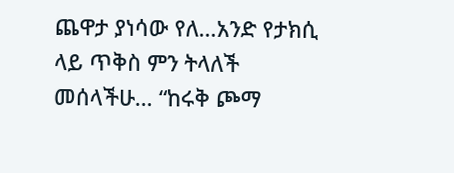ጨዋታ ያነሳው የለ…አንድ የታክሲ ላይ ጥቅስ ምን ትላለች መሰላችሁ… “ከሩቅ ጮማ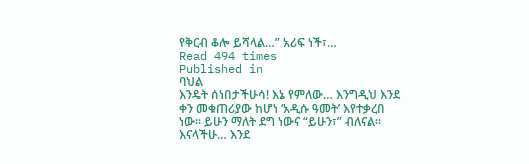የቅርብ ቆሎ ይሻላል…” አሪፍ ነች፣…
Read 494 times
Published in
ባህል
እንዴት ሰነበታችሁሳ! እኔ የምለው… እንግዲህ እንደ ቀን መቁጠሪያው ከሆነ ‘አዲሱ ዓመት’ እየተቃረበ ነው፡፡ ይሁን ማለት ደግ ነውና “ይሁን፣” ብለናል፡፡ እናላችሁ… እንደ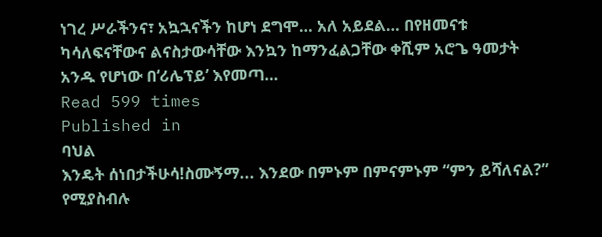ነገረ ሥራችንና፣ አኳኋናችን ከሆነ ደግሞ… አለ አይደል… በየዘመናቱ ካሳለፍናቸውና ልናስታውሳቸው እንኳን ከማንፈልጋቸው ቀሺም አሮጌ ዓመታት አንዱ የሆነው በ‘ሪሌፕይ’ እየመጣ…
Read 599 times
Published in
ባህል
እንዴት ሰነበታችሁሳ!ስሙኝማ... እንደው በምኑም በምናምኑም “ምን ይሻለናል?” የሚያስብሉ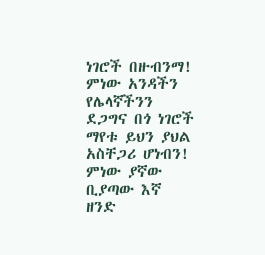ነገሮች በዙብንማ! ምነው አንዳችን የሌላኛችንን ደጋግና በጎ ነገሮች ማየቱ ይህን ያህል አስቸጋሪ ሆነብን! ምነው ያኛው ቢያጣው እኛ ዘንድ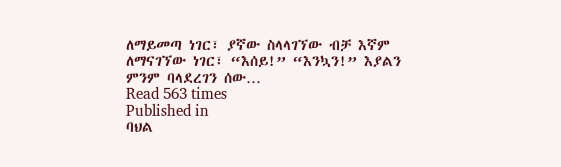ለማይመጣ ነገር፣ ያኛው ስላላገኘው ብቻ እኛም ለማናገኘው ነገር፣ “እሰይ!” “እንኳን!” እያልን ምንም ባላደረገን ሰው…
Read 563 times
Published in
ባህል